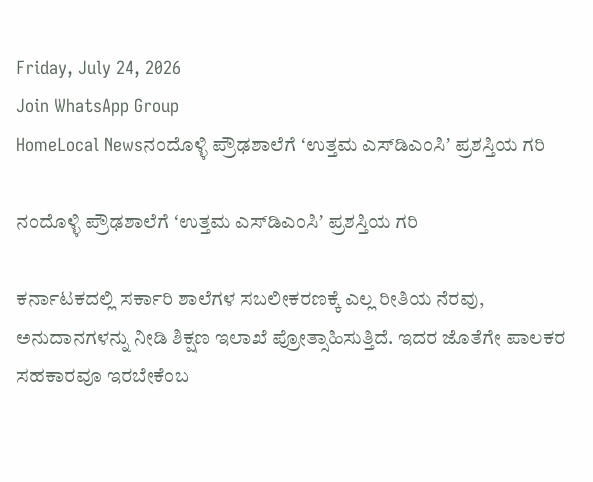Friday, July 24, 2026
Join WhatsApp Group
HomeLocal Newsನಂದೊಳ್ಳಿ ಪ್ರೌಢಶಾಲೆಗೆ ʻಉತ್ತಮ ಎಸ್‌ಡಿಎಂಸಿʼ ಪ್ರಶಸ್ತಿಯ ಗರಿ

ನಂದೊಳ್ಳಿ ಪ್ರೌಢಶಾಲೆಗೆ ʻಉತ್ತಮ ಎಸ್‌ಡಿಎಂಸಿʼ ಪ್ರಶಸ್ತಿಯ ಗರಿ

ಕರ್ನಾಟಕದಲ್ಲಿ ಸರ್ಕಾರಿ ಶಾಲೆಗಳ ಸಬಲೀಕರಣಕ್ಕೆ ಎಲ್ಲ ರೀತಿಯ ನೆರವು, ಅನುದಾನಗಳನ್ನು ನೀಡಿ ಶಿಕ್ಷಣ ಇಲಾಖೆ ಪ್ರೋತ್ಸಾಹಿಸುತ್ತಿದೆ. ಇದರ ಜೊತೆಗೇ ಪಾಲಕರ ಸಹಕಾರವೂ ಇರಬೇಕೆಂಬ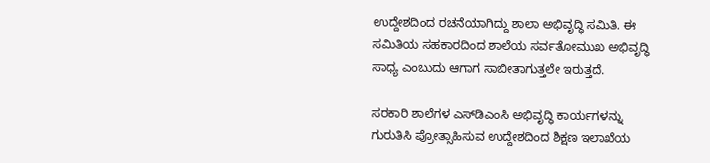ಉದ್ದೇಶದಿಂದ ರಚನೆಯಾಗಿದ್ದು ಶಾಲಾ ಅಭಿವೃದ್ಧಿ ಸಮಿತಿ. ಈ ಸಮಿತಿಯ ಸಹಕಾರದಿಂದ ಶಾಲೆಯ ಸರ್ವತೋಮುಖ ಅಭಿವೃದ್ಧಿ ಸಾಧ್ಯ ಎಂಬುದು ಆಗಾಗ ಸಾಬೀತಾಗುತ್ತಲೇ ಇರುತ್ತದೆ.

ಸರಕಾರಿ ಶಾಲೆಗಳ ಎಸ್‌ಡಿಎಂಸಿ ಅಭಿವೃದ್ಧಿ ಕಾರ್ಯಗಳನ್ನು ಗುರುತಿಸಿ ಪ್ರೋತ್ಸಾಹಿಸುವ ಉದ್ದೇಶದಿಂದ ಶಿಕ್ಷಣ ಇಲಾಖೆಯ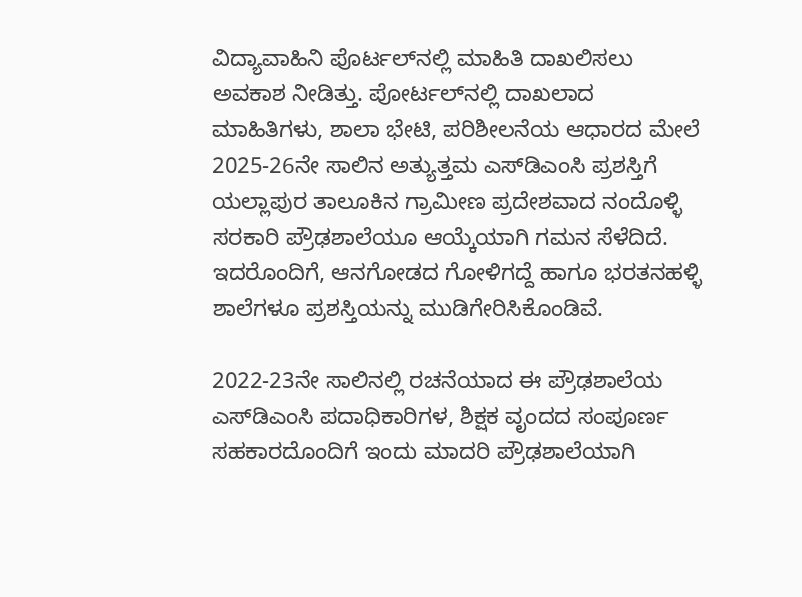ವಿದ್ಯಾವಾಹಿನಿ ಪೊರ್ಟಲ್‌ನಲ್ಲಿ ಮಾಹಿತಿ ದಾಖಲಿಸಲು ಅವಕಾಶ ನೀಡಿತ್ತು. ಪೋರ್ಟಲ್‌ನಲ್ಲಿ ದಾಖಲಾದ ಮಾಹಿತಿಗಳು, ಶಾಲಾ ಭೇಟಿ, ಪರಿಶೀಲನೆಯ ಆಧಾರದ ಮೇಲೆ 2025-26ನೇ ಸಾಲಿನ ಅತ್ಯುತ್ತಮ ಎಸ್‌ಡಿಎಂಸಿ ಪ್ರಶಸ್ತಿಗೆ ಯಲ್ಲಾಪುರ ತಾಲೂಕಿನ ಗ್ರಾಮೀಣ ಪ್ರದೇಶವಾದ ನಂದೊಳ್ಳಿ ಸರಕಾರಿ ಪ್ರೌಢಶಾಲೆಯೂ ಆಯ್ಕೆಯಾಗಿ ಗಮನ ಸೆಳೆದಿದೆ. ಇದರೊಂದಿಗೆ, ಆನಗೋಡದ ಗೋಳಿಗದ್ದೆ ಹಾಗೂ ಭರತನಹಳ್ಳಿ ಶಾಲೆಗಳೂ ಪ್ರಶಸ್ತಿಯನ್ನು ಮುಡಿಗೇರಿಸಿಕೊಂಡಿವೆ.

2022-23ನೇ ಸಾಲಿನಲ್ಲಿ ರಚನೆಯಾದ ಈ ಪ್ರೌಢಶಾಲೆಯ ಎಸ್‌ಡಿಎಂಸಿ ಪದಾಧಿಕಾರಿಗಳ, ಶಿಕ್ಷಕ ವೃಂದದ ಸಂಪೂರ್ಣ ಸಹಕಾರದೊಂದಿಗೆ ಇಂದು ಮಾದರಿ ಪ್ರೌಢಶಾಲೆಯಾಗಿ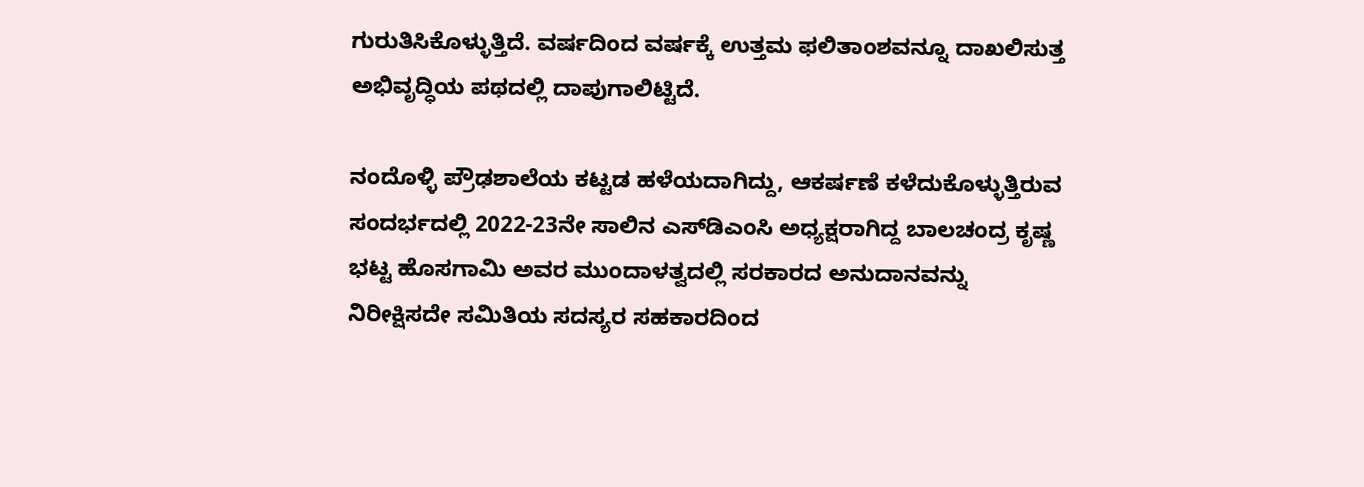ಗುರುತಿಸಿಕೊಳ್ಳುತ್ತಿದೆ. ವರ್ಷದಿಂದ ವರ್ಷಕ್ಕೆ ಉತ್ತಮ ಫಲಿತಾಂಶವನ್ನೂ ದಾಖಲಿಸುತ್ತ ಅಭಿವೃದ್ಧಿಯ ಪಥದಲ್ಲಿ ದಾಪುಗಾಲಿಟ್ಟಿದೆ.

ನಂದೊಳ‍್ಳಿ ಪ್ರೌಢಶಾಲೆ‍ಯ ಕಟ್ಟಡ ಹಳೆಯದಾಗಿದ್ದು, ಆಕರ್ಷಣೆ ಕಳೆದುಕೊಳ್ಳುತ್ತಿರುವ ಸಂದರ್ಭದಲ್ಲಿ 2022-23ನೇ ಸಾಲಿನ ಎಸ್‌ಡಿಎಂಸಿ ಅಧ್ಯಕ್ಷರಾಗಿದ್ದ ಬಾಲಚಂದ್ರ ಕೃಷ್ಣ ಭಟ್ಟ ಹೊಸಗಾಮಿ ಅವರ ಮುಂದಾಳತ್ವದಲ್ಲಿ ಸರಕಾರದ ಅನುದಾನವನ್ನು ನಿರೀಕ್ಷಿಸದೇ ಸಮಿತಿಯ ಸದಸ್ಯರ ಸಹಕಾರದಿಂದ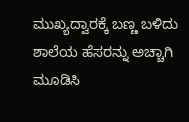ಮುಖ್ಯದ್ವಾರಕ್ಕೆ ಬಣ್ಣ ಬಳಿದು ಶಾಲೆಯ ಹೆಸರನ್ನು ಅಚ್ಚಾಗಿ ಮೂಡಿಸಿ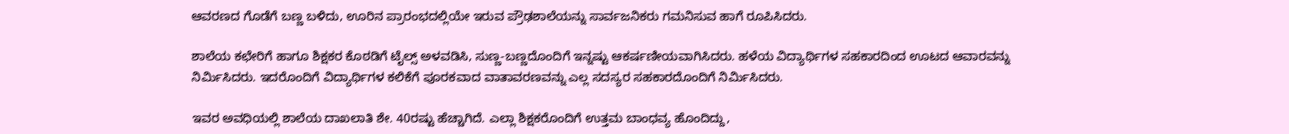ಆವರಣದ ಗೊಡೆಗೆ ಬಣ್ಣ ಬಳಿದು, ಊರಿನ ಪ್ರಾರಂಭದಲ್ಲಿಯೇ ಇರುವ ಪ್ರೌಢಶಾಲೆಯನ್ನು ಸಾರ್ವಜನಿಕರು ಗಮನಿಸುವ ಹಾಗೆ ರೂಪಿಸಿದರು.

ಶಾಲೆಯ ಕಛೇರಿಗೆ ಹಾಗೂ ಶಿಕ್ಷಕರ ಕೊಠಡಿಗೆ ಟೈಲ್ಸ್‌ ಅಳವಡಿಸಿ, ಸುಣ್ಣ-ಬಣ್ಣದೊಂದಿಗೆ ಇನ್ನಷ್ಟು ಆಕರ್ಷಣೀಯವಾಗಿಸಿದರು. ಹಳೆಯ ವಿದ್ಯಾರ್ಥಿಗಳ ಸಹಕಾರದಿಂದ ಊಟದ ಆವಾರವನ್ನು ನಿರ್ಮಿಸಿದರು. ಇದರೊಂದಿಗೆ ವಿದ್ಯಾರ್ಥಿಗಳ ಕಲಿಕೆಗೆ ಪೂರಕವಾದ ವಾತಾವರಣವನ್ನು ಎಲ್ಲ ಸದಸ್ಯರ ಸಹಕಾರದೊಂದಿಗೆ ನಿರ್ಮಿಸಿದರು.

ಇವರ ಅವಧಿಯಲ್ಲಿ ಶಾಲೆಯ ದಾಖಲಾತಿ ಶೇ. 40ರಷ್ಟು ಹೆಚ್ಚಾಗಿದೆ. ಎಲ್ಲಾ ಶಿಕ್ಷಕರೊಂದಿಗೆ ಉತ್ತಮ ಬಾಂಧವ್ಯ ಹೊಂದಿದ್ದು,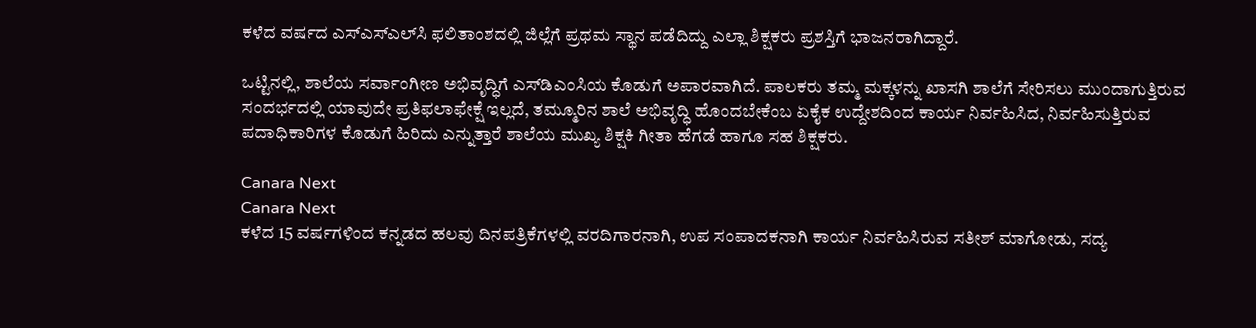ಕಳೆದ ವರ್ಷದ ಎಸ್ಎಸ್ಎಲ್‌ಸಿ ಫಲಿತಾಂಶದಲ್ಲಿ ಜಿಲ್ಲೆಗೆ ಪ್ರಥಮ ಸ್ಥಾನ ಪಡೆದಿದ್ದು ಎಲ್ಲಾ ಶಿಕ್ಷಕರು ಪ್ರಶಸ್ತಿಗೆ ಭಾಜನರಾಗಿದ್ದಾರೆ.

ಒಟ್ಟಿನಲ್ಲಿ, ಶಾಲೆಯ ಸರ್ವಾಂಗೀಣ ಅಭಿವೃದ್ಧಿಗೆ ಎಸ್‌ಡಿಎಂಸಿಯ ಕೊಡುಗೆ ಅಪಾರವಾಗಿದೆ. ಪಾಲಕರು ತಮ್ಮ ಮಕ್ಕಳನ್ನು ಖಾಸಗಿ ಶಾಲೆಗೆ ಸೇರಿಸಲು ಮುಂದಾಗುತ್ತಿರುವ ಸಂದರ್ಭದಲ್ಲಿ ಯಾವುದೇ ಪ್ರತಿಫಲಾಫೇಕ್ಷೆ ಇಲ್ಲದೆ, ತಮ್ಮೂರಿನ ಶಾಲೆ ಅಭಿವೃದ್ಧಿ ಹೊಂದಬೇಕೆಂಬ ಏಕೈಕ ಉದ್ದೇಶದಿಂದ ಕಾರ್ಯ ನಿರ್ವಹಿಸಿದ, ನಿರ್ವಹಿಸುತ್ತಿರುವ ಪದಾಧಿಕಾರಿಗಳ ಕೊಡುಗೆ ಹಿರಿದು ಎನ್ನುತ್ತಾರೆ ಶಾಲೆಯ ಮುಖ್ಯ ಶಿಕ್ಷಕಿ ಗೀತಾ ಹೆಗಡೆ ಹಾಗೂ ಸಹ ಶಿಕ್ಷಕರು.

Canara Next
Canara Next
ಕಳೆದ 15 ವರ್ಷಗಳಿಂದ ಕನ್ನಡದ ಹಲವು ದಿನಪತ್ರಿಕೆಗಳಲ್ಲಿ ವರದಿಗಾರನಾಗಿ, ಉಪ ಸಂಪಾದಕನಾಗಿ ಕಾರ್ಯ ನಿರ್ವಹಿಸಿರುವ ಸತೀಶ್‌ ಮಾಗೋಡು, ಸದ್ಯ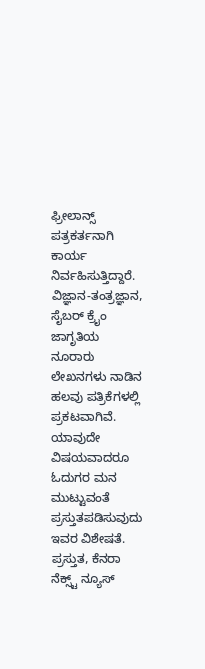ಫ್ರೀಲಾನ್ಸ್‌ ಪತ್ರಕರ್ತನಾಗಿ ಕಾರ್ಯ ನಿರ್ವಹಿಸುತ್ತಿದ್ದಾರೆ. ವಿಜ್ಞಾನ-ತಂತ್ರಜ್ಞಾನ, ಸೈಬರ್‌ ಕ್ರೈಂ ಜಾಗೃತಿಯ ನೂರಾರು ಲೇಖನಗಳು ನಾಡಿನ ಹಲವು ಪತ್ರಿಕೆಗಳಲ್ಲಿ ಪ್ರಕಟವಾಗಿವೆ. ಯಾವುದೇ ವಿಷಯವಾದರೂ ಓದುಗರ ಮನ ಮುಟ್ಟುವಂತೆ ಪ್ರಸ್ತುತಪಡಿಸುವುದು ಇವರ ವಿಶೇಷತೆ. ಪ್ರಸ್ತುತ, ಕೆನರಾ ನೆಕ್ಸ್ಟ್‌ ನ್ಯೂಸ್‌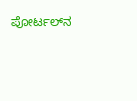ಪೋರ್ಟಲ್‌ನ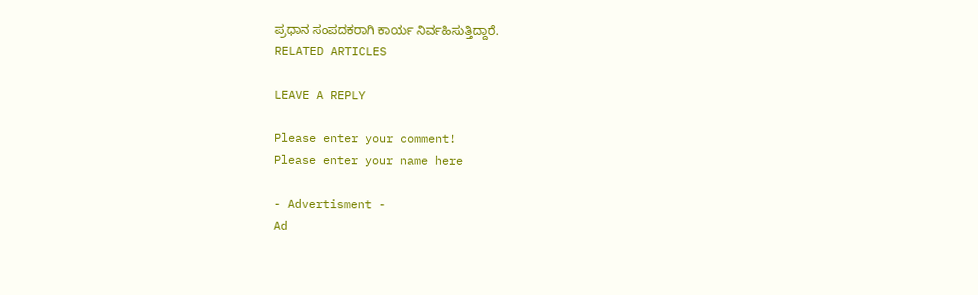ಪ್ರಧಾನ ಸಂಪದಕರಾಗಿ ಕಾರ್ಯ ನಿರ್ವಹಿಸುತ್ತಿದ್ದಾರೆ.
RELATED ARTICLES

LEAVE A REPLY

Please enter your comment!
Please enter your name here

- Advertisment -
Ad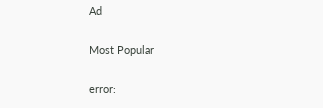Ad

Most Popular

error: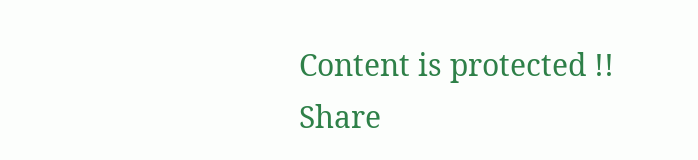Content is protected !!
Share